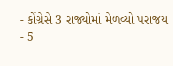- કોંગ્રેસે 3 રાજ્યોમાં મેળવ્યો પરાજય
- 5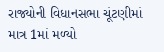રાજ્યોની વિધાનસભા ચૂંટણીમાં માત્ર 1માં મળ્યો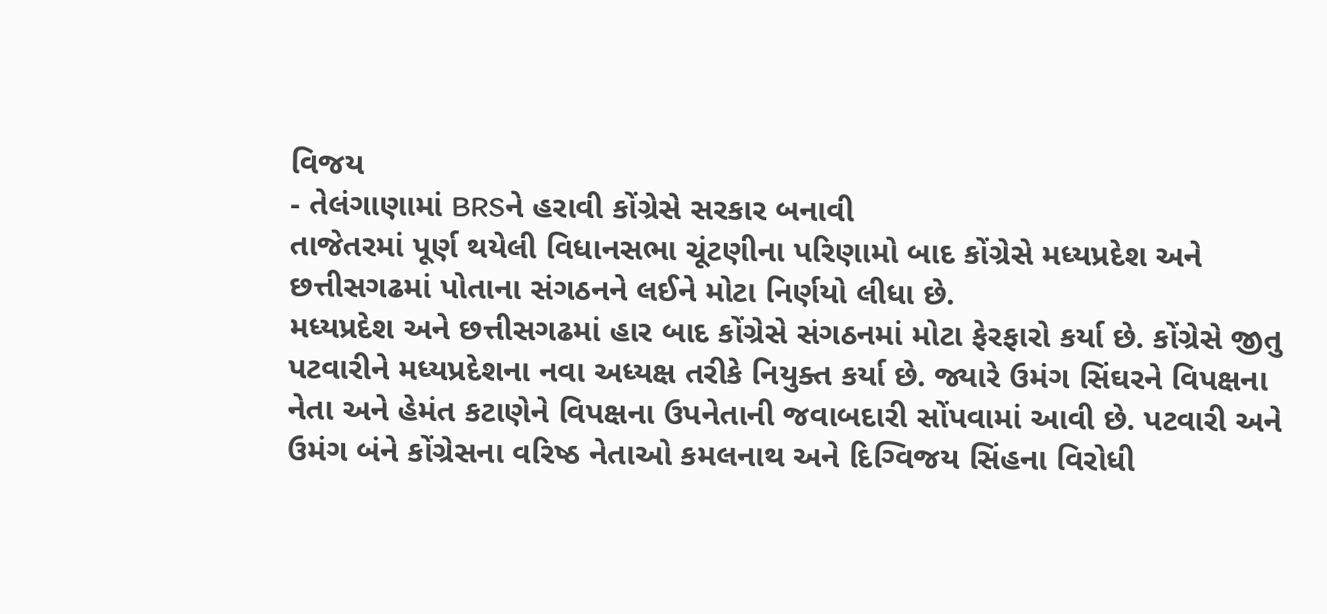વિજય
- તેલંગાણામાં BRSને હરાવી કોંગ્રેસે સરકાર બનાવી
તાજેતરમાં પૂર્ણ થયેલી વિધાનસભા ચૂંટણીના પરિણામો બાદ કોંગ્રેસે મધ્યપ્રદેશ અને છત્તીસગઢમાં પોતાના સંગઠનને લઈને મોટા નિર્ણયો લીધા છે.
મધ્યપ્રદેશ અને છત્તીસગઢમાં હાર બાદ કોંગ્રેસે સંગઠનમાં મોટા ફેરફારો કર્યા છે. કોંગ્રેસે જીતુ પટવારીને મધ્યપ્રદેશના નવા અધ્યક્ષ તરીકે નિયુક્ત કર્યા છે. જ્યારે ઉમંગ સિંઘરને વિપક્ષના નેતા અને હેમંત કટાણેને વિપક્ષના ઉપનેતાની જવાબદારી સોંપવામાં આવી છે. પટવારી અને ઉમંગ બંને કોંગ્રેસના વરિષ્ઠ નેતાઓ કમલનાથ અને દિગ્વિજય સિંહના વિરોધી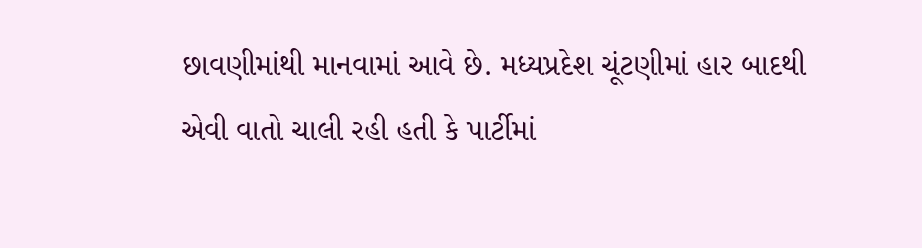છાવણીમાંથી માનવામાં આવે છે. મધ્યપ્રદેશ ચૂંટણીમાં હાર બાદથી એવી વાતો ચાલી રહી હતી કે પાર્ટીમાં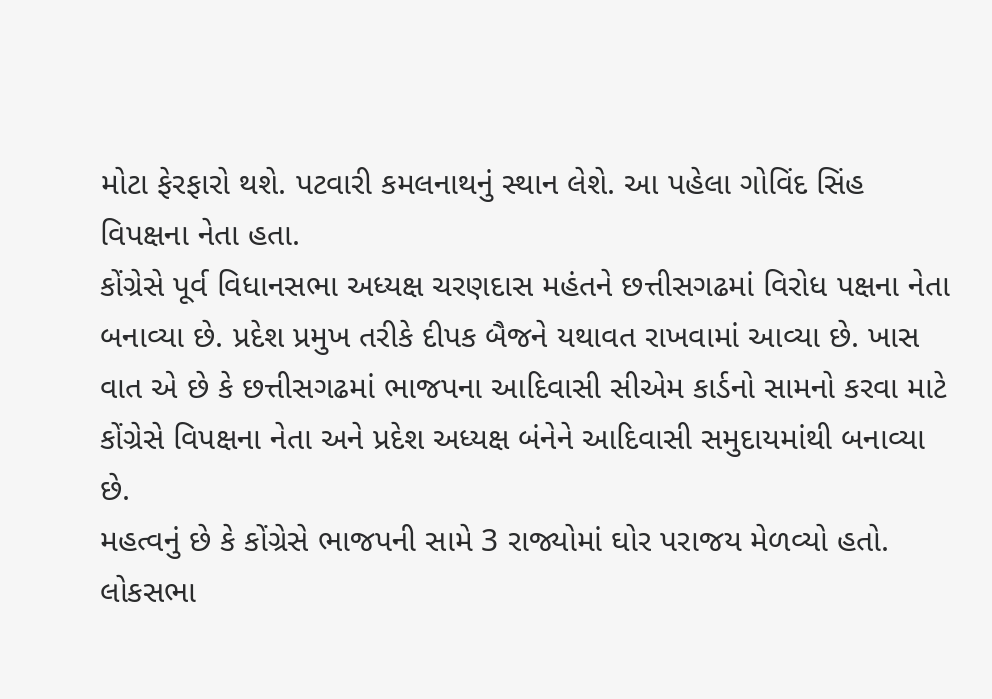મોટા ફેરફારો થશે. પટવારી કમલનાથનું સ્થાન લેશે. આ પહેલા ગોવિંદ સિંહ વિપક્ષના નેતા હતા.
કોંગ્રેસે પૂર્વ વિધાનસભા અધ્યક્ષ ચરણદાસ મહંતને છત્તીસગઢમાં વિરોધ પક્ષના નેતા બનાવ્યા છે. પ્રદેશ પ્રમુખ તરીકે દીપક બૈજને યથાવત રાખવામાં આવ્યા છે. ખાસ વાત એ છે કે છત્તીસગઢમાં ભાજપના આદિવાસી સીએમ કાર્ડનો સામનો કરવા માટે કોંગ્રેસે વિપક્ષના નેતા અને પ્રદેશ અધ્યક્ષ બંનેને આદિવાસી સમુદાયમાંથી બનાવ્યા છે.
મહત્વનું છે કે કોંગ્રેસે ભાજપની સામે 3 રાજ્યોમાં ઘોર પરાજય મેળવ્યો હતો. લોકસભા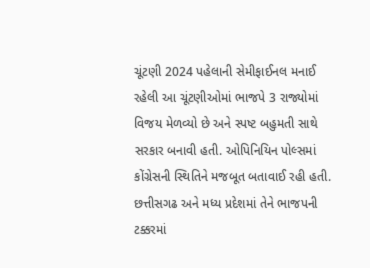ચૂંટણી 2024 પહેલાની સેમીફાઈનલ મનાઈ રહેલી આ ચૂંટણીઓમાં ભાજપે 3 રાજ્યોમાં વિજય મેળવ્યો છે અને સ્પષ્ટ બહુમતી સાથે સરકાર બનાવી હતી. ઓપિનિયિન પોલ્સમાં કોંગ્રેસની સ્થિતિને મજબૂત બતાવાઈ રહી હતી. છત્તીસગઢ અને મધ્ય પ્રદેશમાં તેને ભાજપની ટક્કરમાં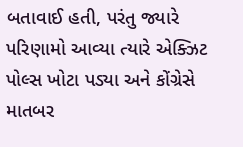બતાવાઈ હતી, પરંતુ જ્યારે પરિણામો આવ્યા ત્યારે એક્ઝિટ પોલ્સ ખોટા પડ્યા અને કોંગ્રેસે માતબર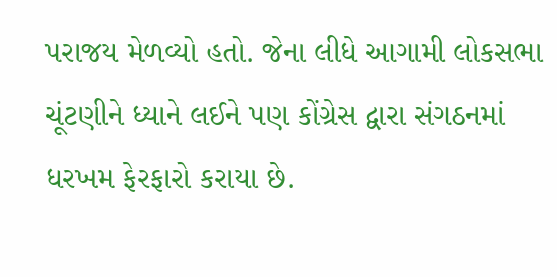પરાજય મેળવ્યો હતો. જેના લીધે આગામી લોકસભા ચૂંટણીને ધ્યાને લઈને પણ કોંગ્રેસ દ્વારા સંગઠનમાં ધરખમ ફેરફારો કરાયા છે.